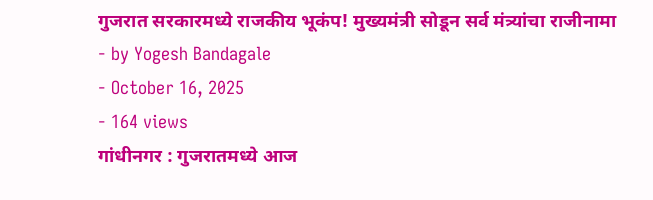गुजरात सरकारमध्ये राजकीय भूकंप! मुख्यमंत्री सोडून सर्व मंत्र्यांचा राजीनामा
- by Yogesh Bandagale
- October 16, 2025
- 164 views
गांधीनगर : गुजरातमध्ये आज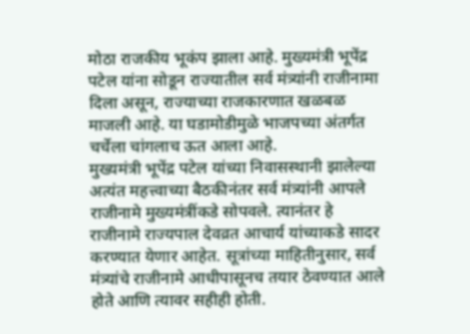मोठा राजकीय भूकंप झाला आहे. मुख्यमंत्री भूपेंद्र पटेल यांना सोडून राज्यातील सर्व मंत्र्यांनी राजीनामा दिला असून, राज्याच्या राजकारणात खळबळ माजली आहे. या घडामोडीमुळे भाजपच्या अंतर्गत चर्चेला चांगलाच ऊत आला आहे.
मुख्यमंत्री भूपेंद्र पटेल यांच्या निवासस्थानी झालेल्या अत्यंत महत्त्वाच्या बैठकीनंतर सर्व मंत्र्यांनी आपले राजीनामे मुख्यमंत्रींकडे सोपवले. त्यानंतर हे राजीनामे राज्यपाल देवव्रत आचार्य यांच्याकडे सादर करण्यात येणार आहेत. सूत्रांच्या माहितीनुसार, सर्व मंत्र्यांचे राजीनामे आधीपासूनच तयार ठेवण्यात आले होते आणि त्यावर सहीही होती.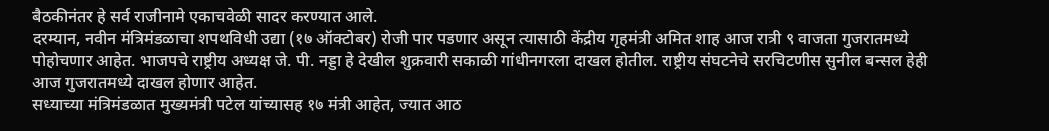बैठकीनंतर हे सर्व राजीनामे एकाचवेळी सादर करण्यात आले.
दरम्यान, नवीन मंत्रिमंडळाचा शपथविधी उद्या (१७ ऑक्टोबर) रोजी पार पडणार असून त्यासाठी केंद्रीय गृहमंत्री अमित शाह आज रात्री ९ वाजता गुजरातमध्ये पोहोचणार आहेत. भाजपचे राष्ट्रीय अध्यक्ष जे. पी. नड्डा हे देखील शुक्रवारी सकाळी गांधीनगरला दाखल होतील. राष्ट्रीय संघटनेचे सरचिटणीस सुनील बन्सल हेही आज गुजरातमध्ये दाखल होणार आहेत.
सध्याच्या मंत्रिमंडळात मुख्यमंत्री पटेल यांच्यासह १७ मंत्री आहेत, ज्यात आठ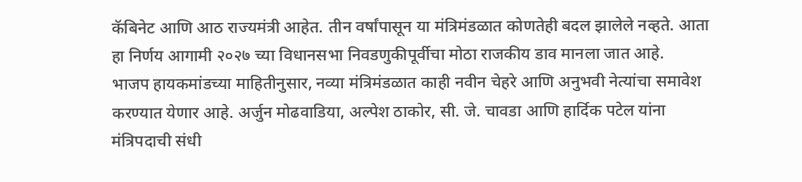कॅबिनेट आणि आठ राज्यमंत्री आहेत. तीन वर्षांपासून या मंत्रिमंडळात कोणतेही बदल झालेले नव्हते. आता हा निर्णय आगामी २०२७ च्या विधानसभा निवडणुकीपूर्वीचा मोठा राजकीय डाव मानला जात आहे.
भाजप हायकमांडच्या माहितीनुसार, नव्या मंत्रिमंडळात काही नवीन चेहरे आणि अनुभवी नेत्यांचा समावेश करण्यात येणार आहे. अर्जुन मोढवाडिया, अल्पेश ठाकोर, सी. जे. चावडा आणि हार्दिक पटेल यांना मंत्रिपदाची संधी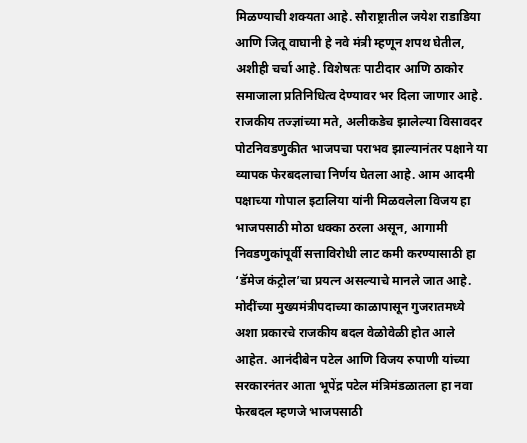मिळण्याची शक्यता आहे. सौराष्ट्रातील जयेश राडाडिया आणि जितू वाघानी हे नवे मंत्री म्हणून शपथ घेतील, अशीही चर्चा आहे. विशेषतः पाटीदार आणि ठाकोर समाजाला प्रतिनिधित्व देण्यावर भर दिला जाणार आहे.
राजकीय तज्ज्ञांच्या मते, अलीकडेच झालेल्या विसावदर पोटनिवडणुकीत भाजपचा पराभव झाल्यानंतर पक्षाने या व्यापक फेरबदलाचा निर्णय घेतला आहे. आम आदमी पक्षाच्या गोपाल इटालिया यांनी मिळवलेला विजय हा भाजपसाठी मोठा धक्का ठरला असून, आगामी निवडणुकांपूर्वी सत्ताविरोधी लाट कमी करण्यासाठी हा ‘डॅमेज कंट्रोल’चा प्रयत्न असल्याचे मानले जात आहे.
मोदींच्या मुख्यमंत्रीपदाच्या काळापासून गुजरातमध्ये अशा प्रकारचे राजकीय बदल वेळोवेळी होत आले आहेत. आनंदीबेन पटेल आणि विजय रुपाणी यांच्या सरकारनंतर आता भूपेंद्र पटेल मंत्रिमंडळातला हा नवा फेरबदल म्हणजे भाजपसाठी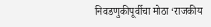निवडणुकीपूर्वीचा मोठा ‘राजकीय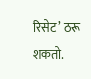रिसेट’ ठरू शकतो.